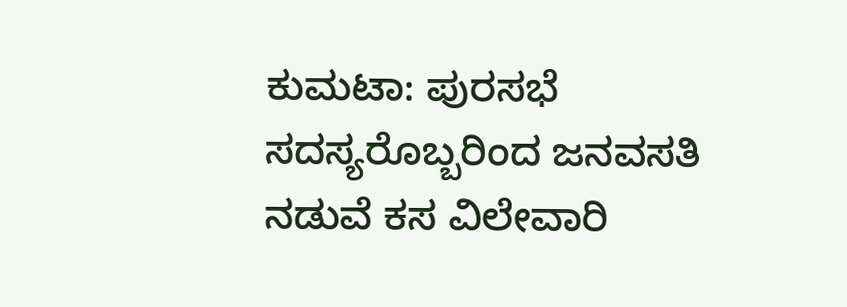ಕುಮಟಾ: ಪುರಸಭೆ ಸದಸ್ಯರೊಬ್ಬರಿಂದ ಜನವಸತಿ ನಡುವೆ ಕಸ ವಿಲೇವಾರಿ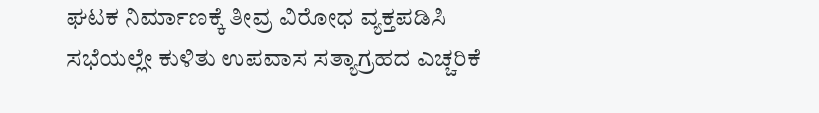ಘಟಕ ನಿರ್ಮಾಣಕ್ಕೆ ತೀವ್ರ ವಿರೋಧ ವ್ಯಕ್ತಪಡಿಸಿ ಸಭೆಯಲ್ಲೇ ಕುಳಿತು ಉಪವಾಸ ಸತ್ಯಾಗ್ರಹದ ಎಚ್ಚರಿಕೆ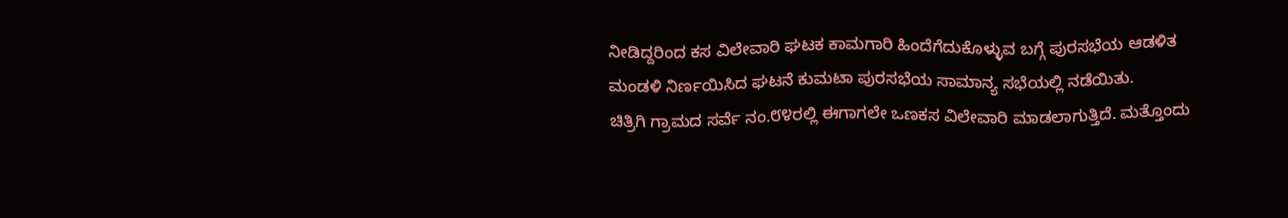ನೀಡಿದ್ದರಿಂದ ಕಸ ವಿಲೇವಾರಿ ಘಟಕ ಕಾಮಗಾರಿ ಹಿಂದೆಗೆದುಕೊಳ್ಳುವ ಬಗ್ಗೆ ಪುರಸಭೆಯ ಆಡಳಿತ ಮಂಡಳಿ ನಿರ್ಣಯಿಸಿದ ಘಟನೆ ಕುಮಟಾ ಪುರಸಭೆಯ ಸಾಮಾನ್ಯ ಸಭೆಯಲ್ಲಿ ನಡೆಯಿತು.
ಚಿತ್ರಿಗಿ ಗ್ರಾಮದ ಸರ್ವೆ ನಂ.೮೪ರಲ್ಲಿ ಈಗಾಗಲೇ ಒಣಕಸ ವಿಲೇವಾರಿ ಮಾಡಲಾಗುತ್ತಿದೆ. ಮತ್ತೊಂದು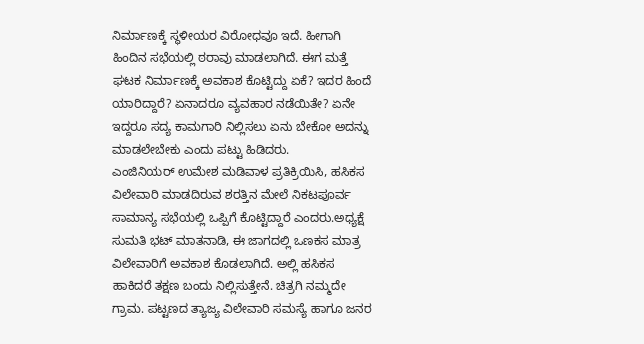ನಿರ್ಮಾಣಕ್ಕೆ ಸ್ಥಳೀಯರ ವಿರೋಧವೂ ಇದೆ. ಹೀಗಾಗಿ ಹಿಂದಿನ ಸಭೆಯಲ್ಲಿ ಠರಾವು ಮಾಡಲಾಗಿದೆ. ಈಗ ಮತ್ತೆ ಘಟಕ ನಿರ್ಮಾಣಕ್ಕೆ ಅವಕಾಶ ಕೊಟ್ಟಿದ್ದು ಏಕೆ? ಇದರ ಹಿಂದೆ ಯಾರಿದ್ದಾರೆ? ಏನಾದರೂ ವ್ಯವಹಾರ ನಡೆಯಿತೇ? ಏನೇ ಇದ್ದರೂ ಸದ್ಯ ಕಾಮಗಾರಿ ನಿಲ್ಲಿಸಲು ಏನು ಬೇಕೋ ಅದನ್ನು ಮಾಡಲೇಬೇಕು ಎಂದು ಪಟ್ಟು ಹಿಡಿದರು.
ಎಂಜಿನಿಯರ್ ಉಮೇಶ ಮಡಿವಾಳ ಪ್ರತಿಕ್ರಿಯಿಸಿ, ಹಸಿಕಸ ವಿಲೇವಾರಿ ಮಾಡದಿರುವ ಶರತ್ತಿನ ಮೇಲೆ ನಿಕಟಪೂರ್ವ ಸಾಮಾನ್ಯ ಸಭೆಯಲ್ಲಿ ಒಪ್ಪಿಗೆ ಕೊಟ್ಟಿದ್ದಾರೆ ಎಂದರು.ಅಧ್ಯಕ್ಷೆ ಸುಮತಿ ಭಟ್ ಮಾತನಾಡಿ, ಈ ಜಾಗದಲ್ಲಿ ಒಣಕಸ ಮಾತ್ರ ವಿಲೇವಾರಿಗೆ ಅವಕಾಶ ಕೊಡಲಾಗಿದೆ. ಅಲ್ಲಿ ಹಸಿಕಸ ಹಾಕಿದರೆ ತಕ್ಷಣ ಬಂದು ನಿಲ್ಲಿಸುತ್ತೇನೆ. ಚಿತ್ರಗಿ ನಮ್ಮದೇ ಗ್ರಾಮ. ಪಟ್ಟಣದ ತ್ಯಾಜ್ಯ ವಿಲೇವಾರಿ ಸಮಸ್ಯೆ ಹಾಗೂ ಜನರ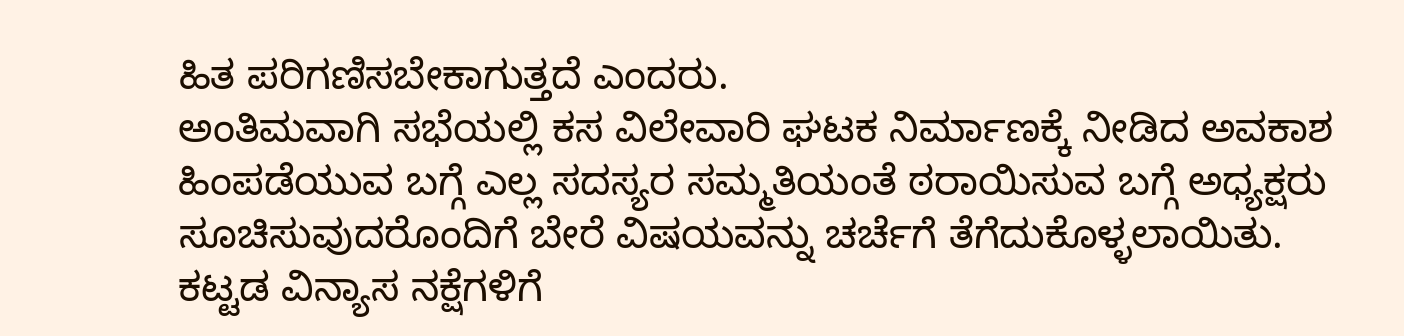ಹಿತ ಪರಿಗಣಿಸಬೇಕಾಗುತ್ತದೆ ಎಂದರು.
ಅಂತಿಮವಾಗಿ ಸಭೆಯಲ್ಲಿ ಕಸ ವಿಲೇವಾರಿ ಘಟಕ ನಿರ್ಮಾಣಕ್ಕೆ ನೀಡಿದ ಅವಕಾಶ ಹಿಂಪಡೆಯುವ ಬಗ್ಗೆ ಎಲ್ಲ ಸದಸ್ಯರ ಸಮ್ಮತಿಯಂತೆ ಠರಾಯಿಸುವ ಬಗ್ಗೆ ಅಧ್ಯಕ್ಷರು ಸೂಚಿಸುವುದರೊಂದಿಗೆ ಬೇರೆ ವಿಷಯವನ್ನು ಚರ್ಚೆಗೆ ತೆಗೆದುಕೊಳ್ಳಲಾಯಿತು.
ಕಟ್ಟಡ ವಿನ್ಯಾಸ ನಕ್ಷೆಗಳಿಗೆ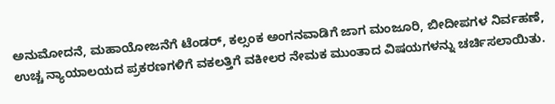ಅನುಮೋದನೆ, ಮಹಾಯೋಜನೆಗೆ ಟೆಂಡರ್, ಕಲ್ಸಂಕ ಅಂಗನವಾಡಿಗೆ ಜಾಗ ಮಂಜೂರಿ, ಬೀದೀಪಗಳ ನಿರ್ವಹಣೆ, ಉಚ್ಚ ನ್ಯಾಯಾಲಯದ ಪ್ರಕರಣಗಳಿಗೆ ವಕಲತ್ತಿಗೆ ವಕೀಲರ ನೇಮಕ ಮುಂತಾದ ವಿಷಯಗಳನ್ನು ಚರ್ಚಿಸಲಾಯಿತು.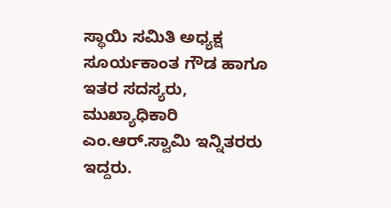ಸ್ಥಾಯಿ ಸಮಿತಿ ಅಧ್ಯಕ್ಷ ಸೂರ್ಯಕಾಂತ ಗೌಡ ಹಾಗೂ ಇತರ ಸದಸ್ಯರು, ಮುಖ್ಯಾಧಿಕಾರಿ ಎಂ.ಆರ್.ಸ್ವಾಮಿ ಇನ್ನಿತರರು ಇದ್ದರು.